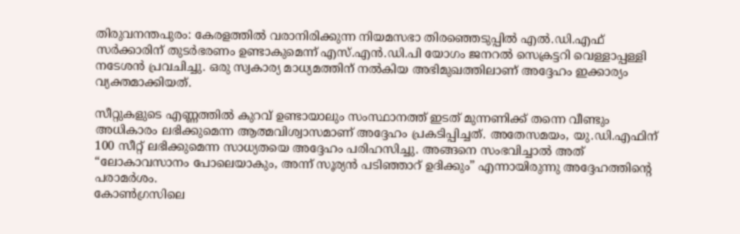തിരുവനന്തപുരം: കേരളത്തിൽ വരാനിരിക്കുന്ന നിയമസഭാ തിരഞ്ഞെടുപ്പിൽ എൽ.ഡി.എഫ് സർക്കാരിന് തുടർഭരണം ഉണ്ടാകുമെന്ന് എസ്.എൻ.ഡി.പി യോഗം ജനറൽ സെക്രട്ടറി വെള്ളാപ്പള്ളി നടേശൻ പ്രവചിച്ചു. ഒരു സ്വകാര്യ മാധ്യമത്തിന് നൽകിയ അഭിമുഖത്തിലാണ് അദ്ദേഹം ഇക്കാര്യം വ്യക്തമാക്കിയത്.

സീറ്റുകളുടെ എണ്ണത്തിൽ കുറവ് ഉണ്ടായാലും സംസ്ഥാനത്ത് ഇടത് മുന്നണിക്ക് തന്നെ വീണ്ടും അധികാരം ലഭിക്കുമെന്ന ആത്മവിശ്വാസമാണ് അദ്ദേഹം പ്രകടിപ്പിച്ചത്. അതേസമയം, യു.ഡി.എഫിന് 100 സീറ്റ് ലഭിക്കുമെന്ന സാധ്യതയെ അദ്ദേഹം പരിഹസിച്ചു. അങ്ങനെ സംഭവിച്ചാൽ അത് “ലോകാവസാനം പോലെയാകും, അന്ന് സൂര്യൻ പടിഞ്ഞാറ് ഉദിക്കും” എന്നായിരുന്നു അദ്ദേഹത്തിന്റെ പരാമർശം.
കോൺഗ്രസിലെ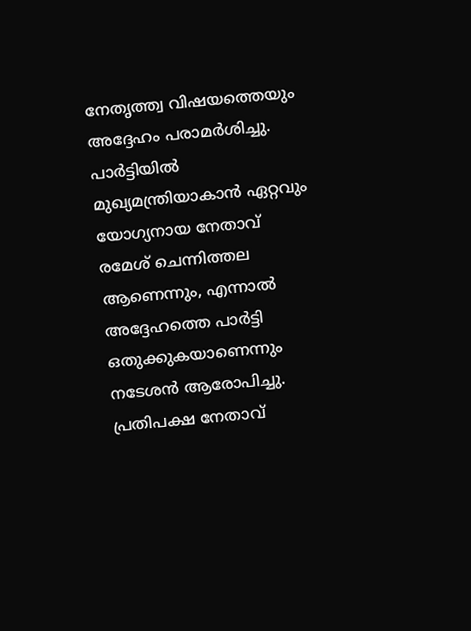നേതൃത്ത്വ വിഷയത്തെയും അദ്ദേഹം പരാമർശിച്ചു. പാർട്ടിയിൽ മുഖ്യമന്ത്രിയാകാൻ ഏറ്റവും യോഗ്യനായ നേതാവ് രമേശ് ചെന്നിത്തല ആണെന്നും, എന്നാൽ അദ്ദേഹത്തെ പാർട്ടി ഒതുക്കുകയാണെന്നും നടേശൻ ആരോപിച്ചു. പ്രതിപക്ഷ നേതാവ്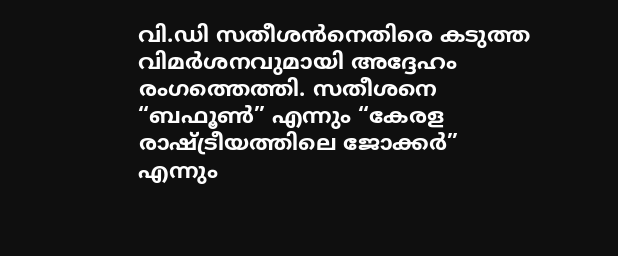വി.ഡി സതീശൻനെതിരെ കടുത്ത വിമർശനവുമായി അദ്ദേഹം രംഗത്തെത്തി. സതീശനെ “ബഫൂൺ” എന്നും “കേരള രാഷ്ട്രീയത്തിലെ ജോക്കർ” എന്നും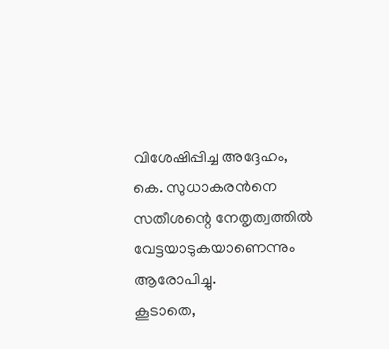വിശേഷിപ്പിച്ച അദ്ദേഹം, കെ. സുധാകരൻനെ സതീശന്റെ നേതൃത്വത്തിൽ വേട്ടയാടുകയാണെന്നും ആരോപിച്ചു.
കൂടാതെ,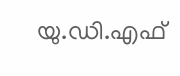യു.ഡി.എഫ്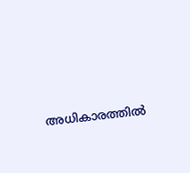അധികാരത്തിൽ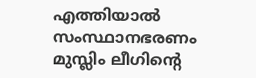എത്തിയാൽ സംസ്ഥാനഭരണം മുസ്ലിം ലീഗിന്റെ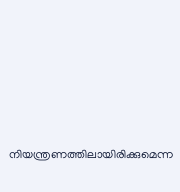നിയന്ത്രണത്തിലായിരിക്കുമെന്ന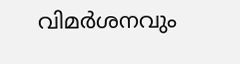വിമർശനവും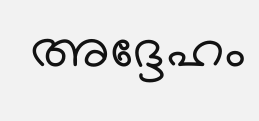അദ്ദേഹം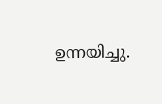ഉന്നയിച്ചു.